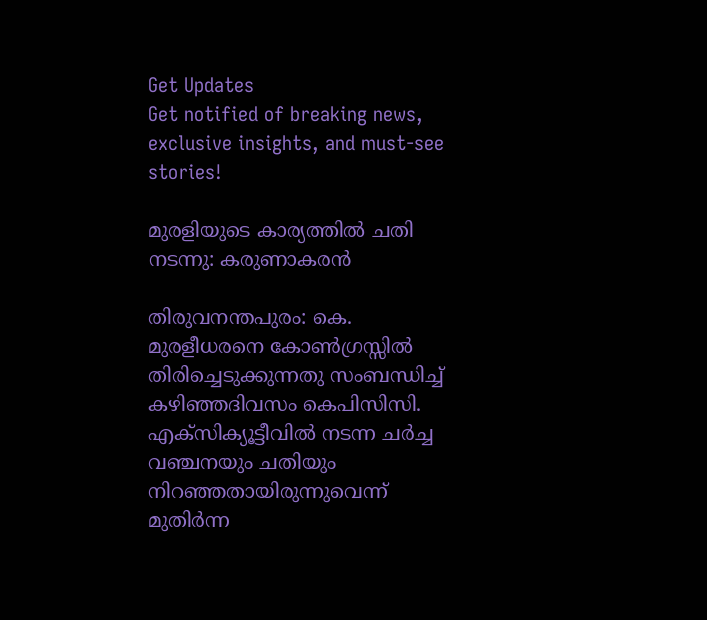Get Updates
Get notified of breaking news, exclusive insights, and must-see stories!

മുരളിയുടെ കാര്യത്തില്‍ ചതി നടന്നു: കരുണാകരന്‍

തിരുവനന്തപുരം: കെ. മുരളീധരനെ കോണ്‍ഗ്രസ്സില്‍ തിരിച്ചെടുക്കുന്നതു സംബന്ധിച്ച്‌ കഴിഞ്ഞദിവസം കെപിസിസി. എക്‌സിക്യൂട്ടീവില്‍ നടന്ന ചര്‍ച്ച വഞ്ചനയും ചതിയും നിറഞ്ഞതായിരുന്നുവെന്ന് മുതിര്‍ന്ന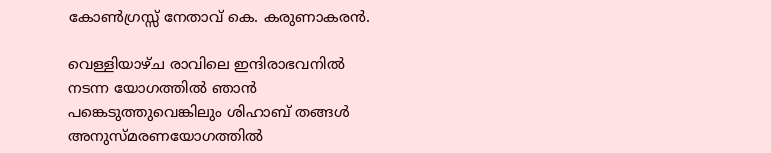കോണ്‍ഗ്രസ്സ്‌ നേതാവ്‌ കെ. കരുണാകരന്‍.

വെള്ളിയാഴ്‌ച രാവിലെ ഇന്ദിരാഭവനില്‍ നടന്ന യോഗത്തില്‍ ഞാന്‍ പങ്കെടുത്തുവെങ്കിലും ശിഹാബ്‌ തങ്ങള്‍ അനുസ്‌മരണയോഗത്തില്‍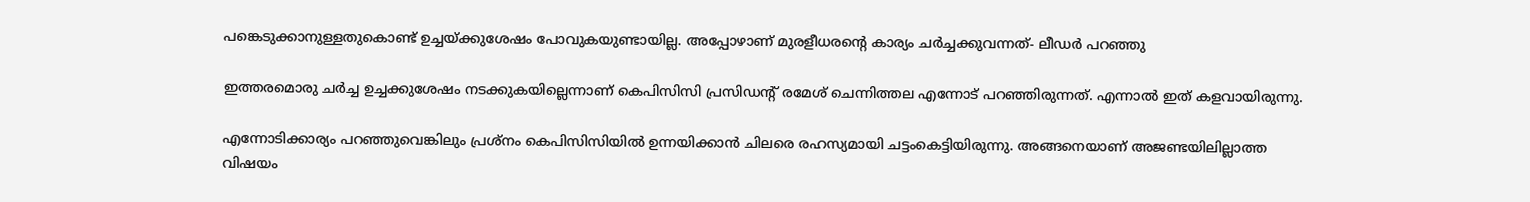പങ്കെടുക്കാനുള്ളതുകൊണ്ട്‌ ഉച്ചയ്‌ക്കുശേഷം പോവുകയുണ്ടായില്ല. അപ്പോഴാണ്‌ മുരളീധരന്റെ കാര്യം ചര്‍ച്ചക്കുവന്നത്‌- ലീഡര്‍ പറഞ്ഞു

ഇത്തരമൊരു ചര്‍ച്ച ഉച്ചക്കുശേഷം നടക്കുകയില്ലെന്നാണ്‌ കെപിസിസി പ്രസിഡന്റ്‌ രമേശ്‌ ചെന്നിത്തല എന്നോട്‌ പറഞ്ഞിരുന്നത്‌. എന്നാല്‍ ഇത്‌ കളവായിരുന്നു.

എന്നോടിക്കാര്യം പറഞ്ഞുവെങ്കിലും പ്രശ്‌നം കെപിസിസിയില്‍ ഉന്നയിക്കാന്‍ ചിലരെ രഹസ്യമായി ചട്ടംകെട്ടിയിരുന്നു. അങ്ങനെയാണ്‌ അജണ്ടയിലില്ലാത്ത വിഷയം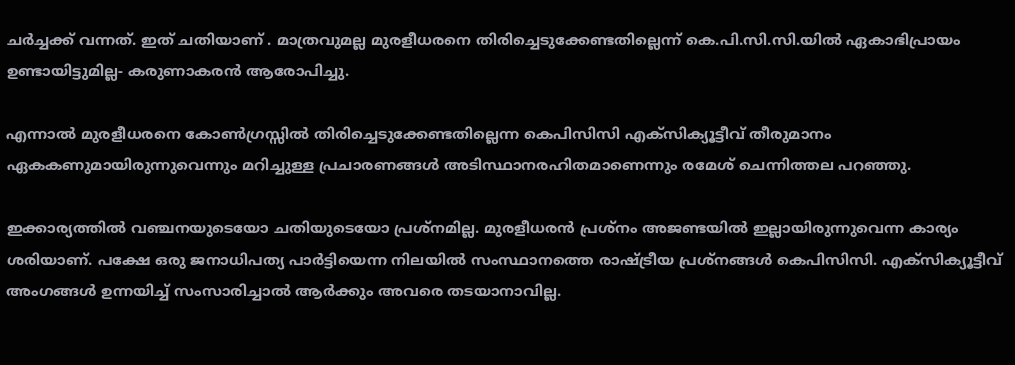ചര്‍ച്ചക്ക്‌ വന്നത്‌. ഇത് ചതിയാണ് . മാത്രവുമല്ല മുരളീധരനെ തിരിച്ചെടുക്കേണ്ടതില്ലെന്ന്‌ കെ.പി.സി.സി.യില്‍ ഏകാഭിപ്രായം ഉണ്ടായിട്ടുമില്ല- കരുണാകരന്‍ ആരോപിച്ചു.

എന്നാല്‍ മുരളീധരനെ കോണ്‍ഗ്രസ്സില്‍ തിരിച്ചെടുക്കേണ്ടതില്ലെന്ന കെപിസിസി എക്‌സിക്യൂട്ടീവ്‌ തീരുമാനം ഏകകണുമായിരുന്നുവെന്നും മറിച്ചുള്ള പ്രചാരണങ്ങള്‍ അടിസ്ഥാനരഹിതമാണെന്നും രമേശ്‌ ചെന്നിത്തല പറഞ്ഞു.

ഇക്കാര്യത്തില്‍ വഞ്ചനയുടെയോ ചതിയുടെയോ പ്രശ്‌നമില്ല. മുരളീധരന്‍ പ്രശ്‌നം അജണ്ടയില്‍ ഇല്ലായിരുന്നുവെന്ന കാര്യം ശരിയാണ്‌. പക്ഷേ ഒരു ജനാധിപത്യ പാര്‍ട്ടിയെന്ന നിലയില്‍ സംസ്ഥാനത്തെ രാഷ്ട്രീയ പ്രശ്‌നങ്ങള്‍ കെപിസിസി. എക്‌സിക്യൂട്ടീവ്‌ അംഗങ്ങള്‍ ഉന്നയിച്ച്‌ സംസാരിച്ചാല്‍ ആര്‍ക്കും അവരെ തടയാനാവില്ല.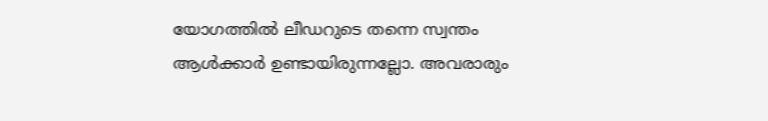യോഗത്തില്‍ ലീഡറുടെ തന്നെ സ്വന്തം ആള്‍ക്കാര്‍ ഉണ്ടായിരുന്നല്ലോ. അവരാരും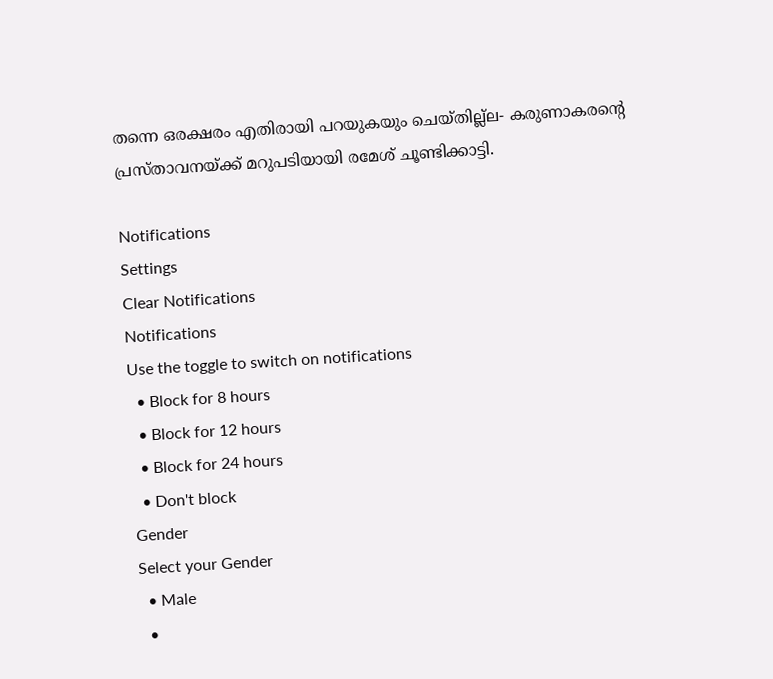തന്നെ ഒരക്ഷരം എതിരായി പറയുകയും ചെയ്‌തില്ല്ല- കരുണാകരന്‍റെ പ്രസ്താവനയ്ക്ക് മറുപടിയായി രമേശ്‌ ചൂണ്ടിക്കാട്ടി.

Notifications
Settings
Clear Notifications
Notifications
Use the toggle to switch on notifications
  • Block for 8 hours
  • Block for 12 hours
  • Block for 24 hours
  • Don't block
Gender
Select your Gender
  • Male
  •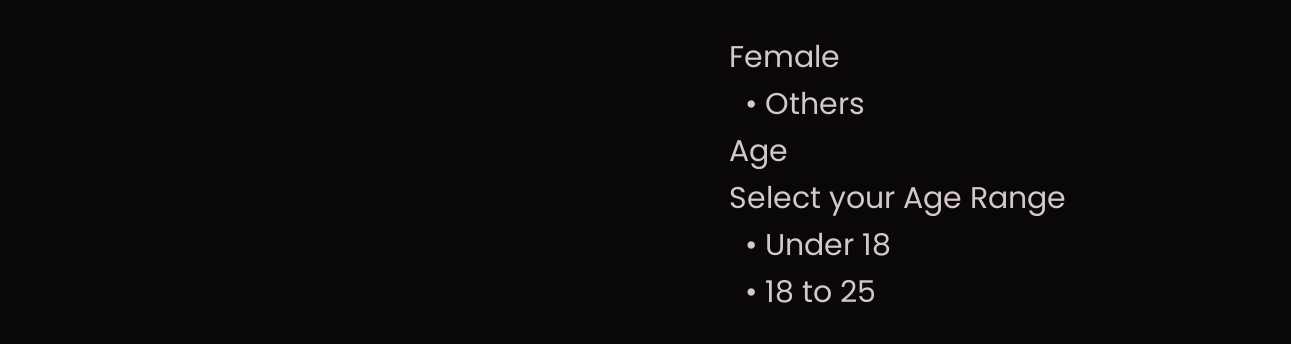Female
  • Others
Age
Select your Age Range
  • Under 18
  • 18 to 25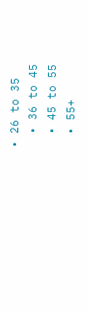• 26 to 35
  • 36 to 45
  • 45 to 55
  • 55+